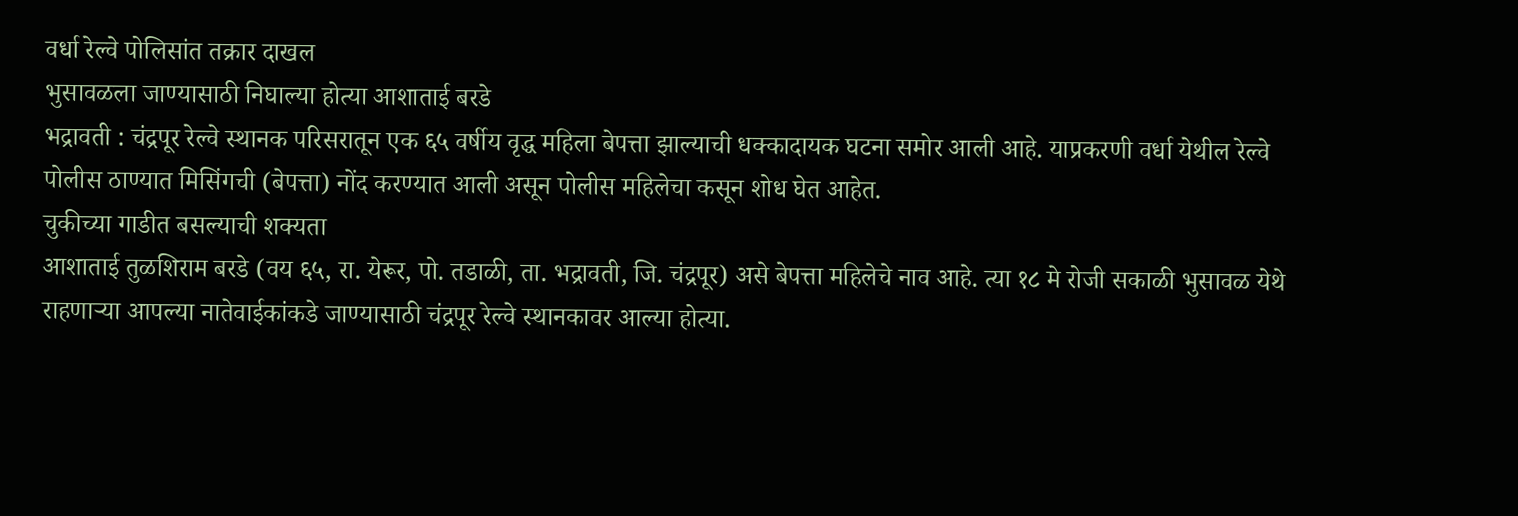वर्धा रेल्वे पोलिसांत तक्रार दाखल
भुसावळला जाण्यासाठी निघाल्या होत्या आशाताई बरडे
भद्रावती : चंद्रपूर रेल्वे स्थानक परिसरातून एक ६५ वर्षीय वृद्ध महिला बेपत्ता झाल्याची धक्कादायक घटना समोर आली आहे. याप्रकरणी वर्धा येथील रेल्वे पोलीस ठाण्यात मिसिंगची (बेपत्ता) नोंद करण्यात आली असून पोलीस महिलेचा कसून शोध घेत आहेत.
चुकीच्या गाडीत बसल्याची शक्यता
आशाताई तुळशिराम बरडे (वय ६५, रा. येरूर, पो. तडाळी, ता. भद्रावती, जि. चंद्रपूर) असे बेपत्ता महिलेचे नाव आहे. त्या १८ मे रोजी सकाळी भुसावळ येथे राहणाऱ्या आपल्या नातेवाईकांकडे जाण्यासाठी चंद्रपूर रेल्वे स्थानकावर आल्या होत्या.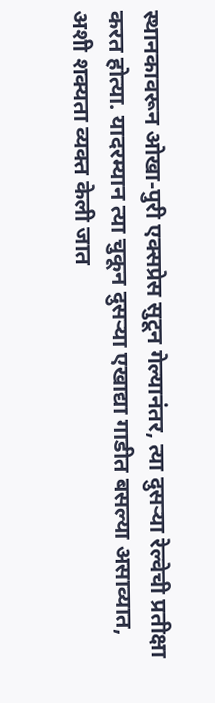स्थानकावरून ओखा-पुरी एक्सप्रेस सुटून गेल्यानंतर, त्या दुसऱ्या रेल्वेची प्रतीक्षा करत होत्या. यादरम्यान त्या चुकून दुसऱ्या एखाद्या गाडीत बसल्या असाव्यात, अशी शक्यता व्यक्त केली जात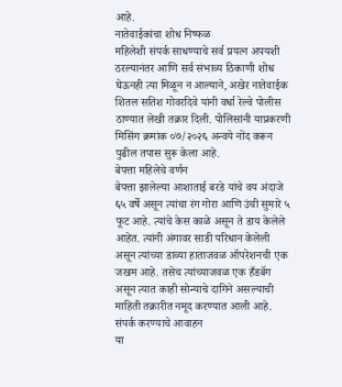आहे.
नातेवाईकांचा शोध निष्फळ
महिलेशी संपर्क साधण्याचे सर्व प्रयत्न अपयशी ठरल्यानंतर आणि सर्व संभाव्य ठिकाणी शोध घेऊनही त्या मिळून न आल्याने, अखेर नातेवाईक शितल सतिश गोवरदिवे यांनी वर्धा रेल्वे पोलीस ठाण्यात लेखी तक्रार दिली. पोलिसांनी याप्रकरणी मिसिंग क्रमांक ०७/२०२६ अन्वये नोंद करून पुढील तपास सुरू केला आहे.
बेपत्ता महिलेचे वर्णन
बेपत्ता झालेल्या आशाताई बरडे यांचे वय अंदाजे ६५ वर्षे असून त्यांचा रंग गोरा आणि उंची सुमारे ५ फूट आहे. त्यांचे केस काळे असून ते डाय केलेले आहेत. त्यांनी अंगावर साडी परिधान केलेली असून त्यांच्या डाव्या हाताजवळ ऑपरेशनची एक जखम आहे. तसेच त्यांच्याजवळ एक हँडबॅग असून त्यात काही सोन्याचे दागिने असल्याची माहिती तक्रारीत नमूद करण्यात आली आहे.
संपर्क करण्याचे आवाहन
या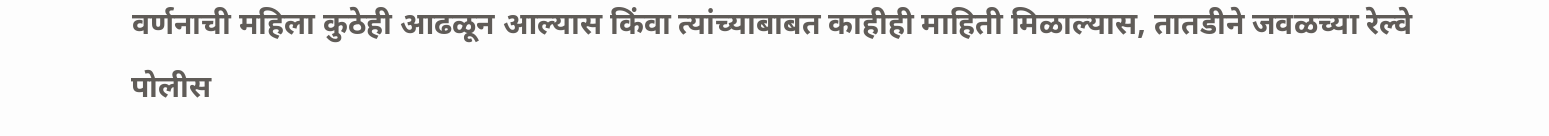वर्णनाची महिला कुठेही आढळून आल्यास किंवा त्यांच्याबाबत काहीही माहिती मिळाल्यास, तातडीने जवळच्या रेल्वे पोलीस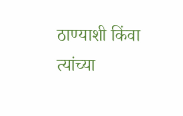ठाण्याशी किंवा त्यांच्या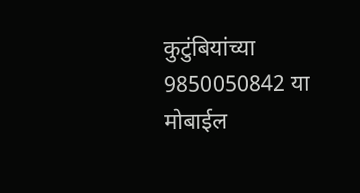कुटुंबियांच्या 9850050842 या मोबाईल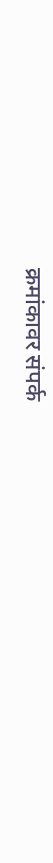क्रमांकावर संपर्क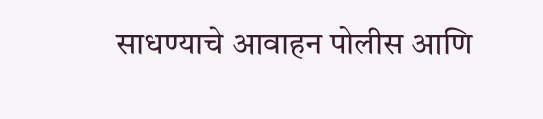साधण्याचे आवाहन पोलीस आणि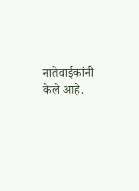नातेवाईकांनी केले आहे.